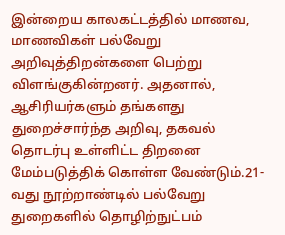இன்றைய காலகட்டத்தில் மாணவ, மாணவிகள் பல்வேறு அறிவுத்திறன்களை பெற்று விளங்குகின்றனர். அதனால், ஆசிரியர்களும் தங்களது துறைச்சார்ந்த அறிவு, தகவல் தொடர்பு உள்ளிட்ட திறனை மேம்படுத்திக் கொள்ள வேண்டும்.21-வது நூற்றாண்டில் பல்வேறு துறைகளில் தொழிற்நுட்பம்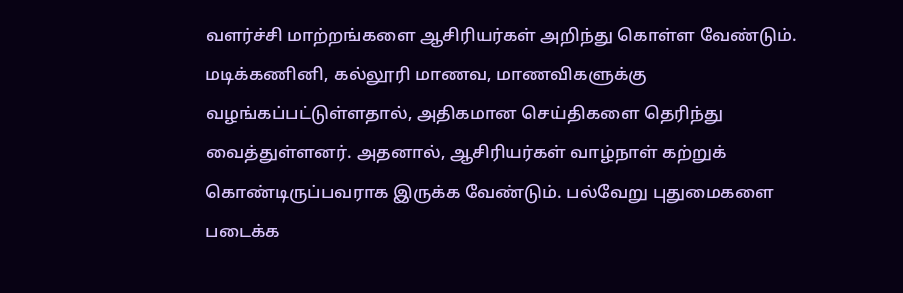வளர்ச்சி மாற்றங்களை ஆசிரியர்கள் அறிந்து கொள்ள வேண்டும். மடிக்கணினி, கல்லூரி மாணவ, மாணவிகளுக்கு வழங்கப்பட்டுள்ளதால், அதிகமான செய்திகளை தெரிந்து வைத்துள்ளனர். அதனால், ஆசிரியர்கள் வாழ்நாள் கற்றுக் கொண்டிருப்பவராக இருக்க வேண்டும். பல்வேறு புதுமைகளை படைக்க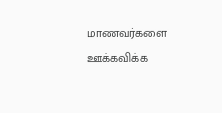மாணவர்களை ஊக்கவிக்க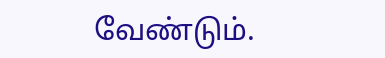வேண்டும்.